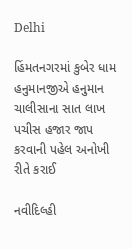Delhi

હિંમતનગરમાં કુબેર ધામ હનુમાનજીએ હનુમાન ચાલીસાના સાત લાખ પચીસ હજાર જાપ કરવાની પહેલ અનોખી રીતે કરાઈ

નવીદિલ્હી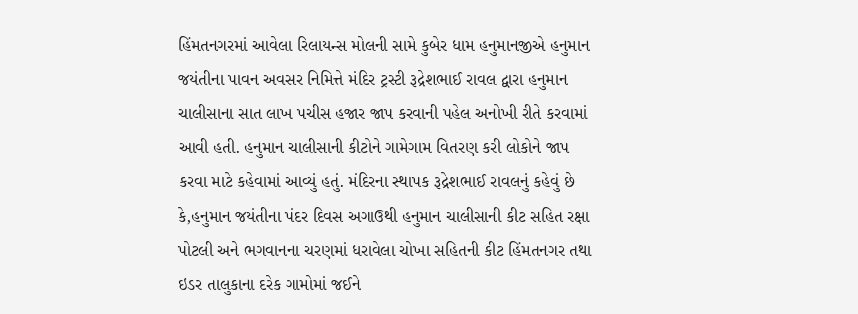હિંમતનગરમાં આવેલા રિલાયન્સ મોલની સામે કુબેર ધામ હનુમાનજીએ હનુમાન જયંતીના પાવન અવસર નિમિત્તે મંદિર ટ્રસ્ટી રૂદ્રેશભાઈ રાવલ દ્વારા હનુમાન ચાલીસાના સાત લાખ પચીસ હજાર જાપ કરવાની પહેલ અનોખી રીતે કરવામાં આવી હતી. હનુમાન ચાલીસાની કીટોને ગામેગામ વિતરણ કરી લોકોને જાપ કરવા માટે કહેવામાં આવ્યું હતું. મંદિરના સ્થાપક રૂદ્રેશભાઈ રાવલનું કહેવું છે કે,હનુમાન જયંતીના પંદર દિવસ અગાઉથી હનુમાન ચાલીસાની કીટ સહિત રક્ષા પોટલી અને ભગવાનના ચરણમાં ધરાવેલા ચોખા સહિતની કીટ હિંમતનગર તથા ઇડર તાલુકાના દરેક ગામોમાં જઈને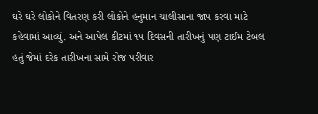ઘરે ઘરે લોકોને વિતરણ કરી લોકોને હનુમાન ચાલીસાના જાપ કરવા માટે કહેવામાં આવ્યું. અને આપેલ કીટમાં ૧૫ દિવસની તારીખનું પણ ટાઈમ ટેબલ હતું જેમાં દરેક તારીખના સામે રોજ પરીવાર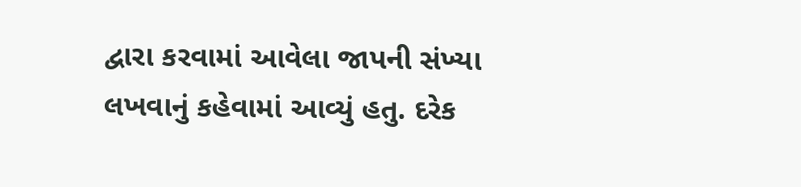દ્વારા કરવામાં આવેલા જાપની સંખ્યા લખવાનું કહેવામાં આવ્યું હતુ. દરેક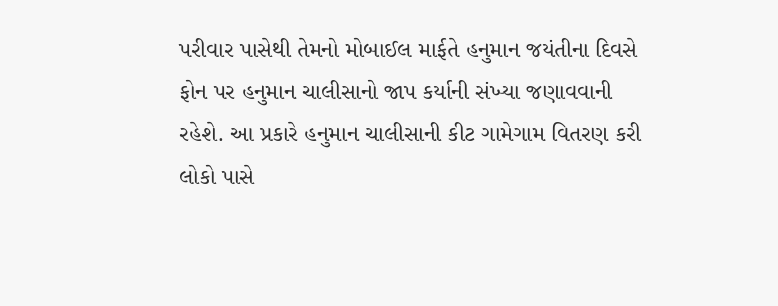પરીવાર પાસેથી તેમનો મોબાઈલ માર્ફતે હનુમાન જયંતીના દિવસે ફોન પર હનુમાન ચાલીસાનો જાપ કર્યાની સંખ્યા જણાવવાની રહેશે. આ પ્રકારે હનુમાન ચાલીસાની કીટ ગામેગામ વિતરણ કરી લોકો પાસે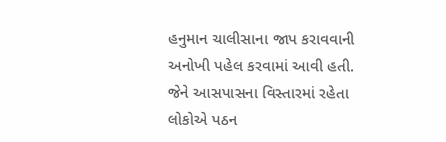હનુમાન ચાલીસાના જાપ કરાવવાની અનોખી પહેલ કરવામાં આવી હતી. જેને આસપાસના વિસ્તારમાં રહેતા લોકોએ પઠન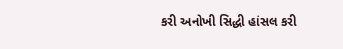કરી અનોખી સિદ્ધી હાંસલ કરી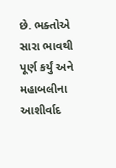છે. ભક્તોએ સારા ભાવથી પૂર્ણ કર્યું અને મહાબલીના આશીર્વાદ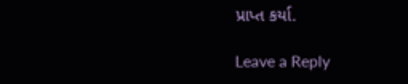પ્રાપ્ત કર્યા.

Leave a Reply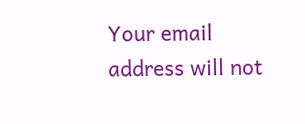Your email address will not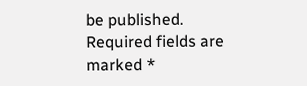be published. Required fields are marked *